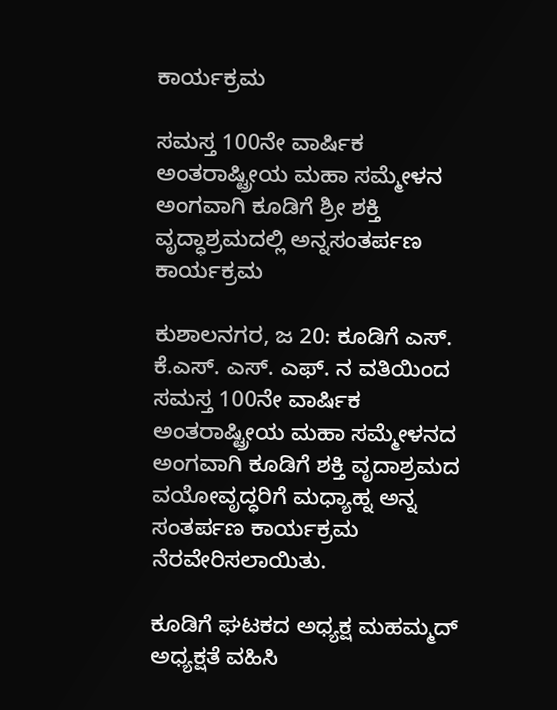ಕಾರ್ಯಕ್ರಮ

ಸಮಸ್ತ 100ನೇ ವಾರ್ಷಿಕ ಅಂತರಾಷ್ಟ್ರೀಯ ಮಹಾ ಸಮ್ಮೇಳನ ಅಂಗವಾಗಿ ಕೂಡಿಗೆ ಶ್ರೀ ಶಕ್ತಿ ವೃದ್ಧಾಶ್ರಮದಲ್ಲಿ ಅನ್ನಸಂತರ್ಪಣ ಕಾರ್ಯಕ್ರಮ

ಕುಶಾಲನಗರ, ಜ 20: ಕೂಡಿಗೆ ಎಸ್. ಕೆ‌‌.ಎಸ್. ಎಸ್. ಎಫ್. ನ ವತಿಯಿಂದ ಸಮಸ್ತ 100ನೇ ವಾರ್ಷಿಕ ಅಂತರಾಷ್ಟ್ರೀಯ ಮಹಾ ಸಮ್ಮೇಳನದ ಅಂಗವಾಗಿ ಕೂಡಿಗೆ ಶಕ್ತಿ ವೃದಾಶ್ರಮದ ವಯೋವೃದ್ಧರಿಗೆ ಮಧ್ಯಾಹ್ನ ಅನ್ನ ಸಂತರ್ಪಣ ಕಾರ್ಯಕ್ರಮ ನೆರವೇರಿಸಲಾಯಿತು.

ಕೂಡಿಗೆ ಘಟಕದ ಅಧ್ಯಕ್ಷ ಮಹಮ್ಮದ್  ಅಧ್ಯಕ್ಷತೆ ವಹಿಸಿ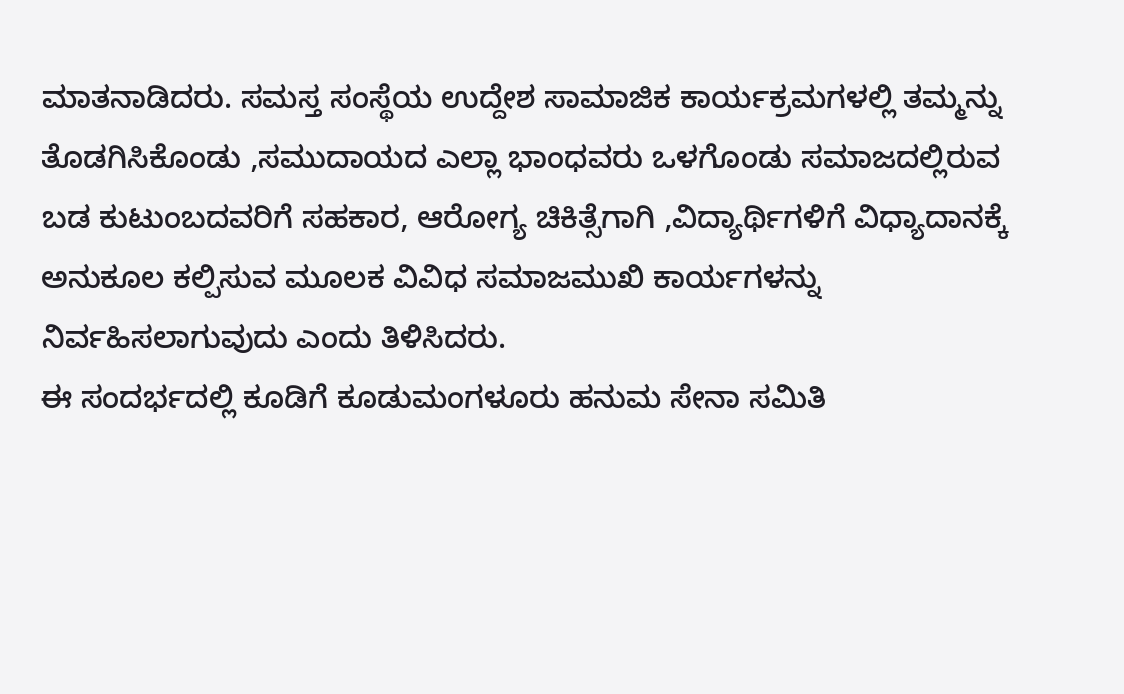ಮಾತನಾಡಿದರು. ಸಮಸ್ತ ಸಂಸ್ಥೆಯ ಉದ್ದೇಶ ಸಾಮಾಜಿಕ ಕಾರ್ಯಕ್ರಮಗಳಲ್ಲಿ ತಮ್ಮನ್ನು ತೊಡಗಿಸಿಕೊಂಡು ,ಸಮುದಾಯದ ಎಲ್ಲಾ ಭಾಂಧವರು ಒಳಗೊಂಡು ಸಮಾಜದಲ್ಲಿರುವ ಬಡ ಕುಟುಂಬದವರಿಗೆ ಸಹಕಾರ, ಆರೋಗ್ಯ ಚಿಕಿತ್ಸೆಗಾಗಿ ,ವಿದ್ಯಾರ್ಥಿಗಳಿಗೆ ವಿಧ್ಯಾದಾನಕ್ಕೆ ಅನುಕೂಲ ಕಲ್ಪಿಸುವ ಮೂಲಕ ವಿವಿಧ ಸಮಾಜಮುಖಿ ಕಾರ್ಯಗಳನ್ನು ನಿರ್ವಹಿಸಲಾಗುವುದು ಎಂದು ತಿಳಿಸಿದರು.
ಈ ಸಂದರ್ಭದಲ್ಲಿ ಕೂಡಿಗೆ ಕೂಡುಮಂಗಳೂರು ಹನುಮ ಸೇನಾ ಸಮಿತಿ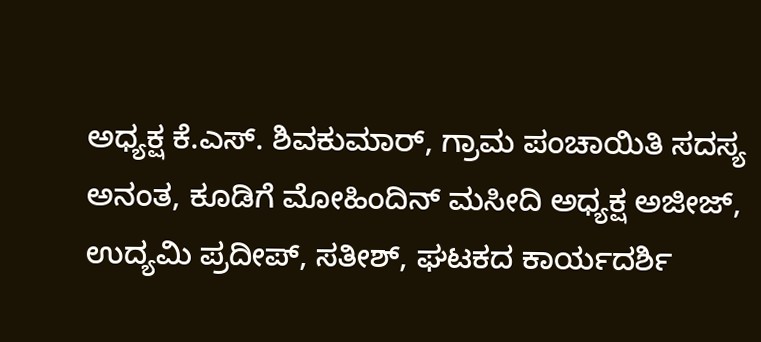ಅಧ್ಯಕ್ಷ ಕೆ‌.ಎಸ್. ಶಿವಕುಮಾರ್, ಗ್ರಾಮ ಪಂಚಾಯಿತಿ ಸದಸ್ಯ ಅನಂತ, ಕೂಡಿಗೆ ಮೋಹಿಂದಿನ್ ಮಸೀದಿ ಅಧ್ಯಕ್ಷ ಅಜೀಜ್, ಉದ್ಯಮಿ ಪ್ರದೀಪ್, ಸತೀಶ್, ಘಟಕದ ಕಾರ್ಯದರ್ಶಿ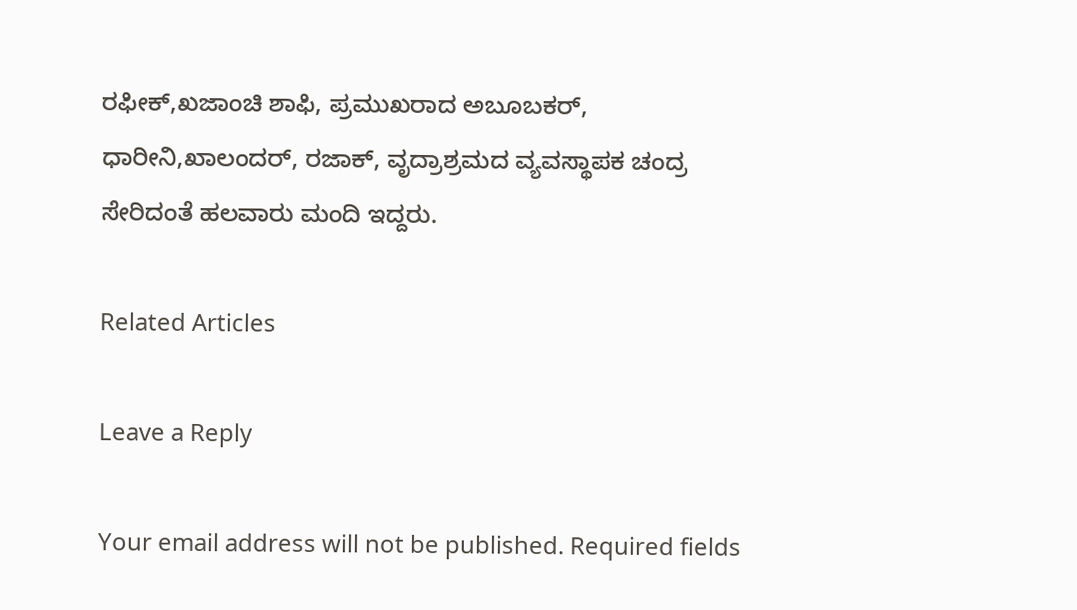ರಫೀಕ್,ಖಜಾಂಚಿ ಶಾಫಿ, ಪ್ರಮುಖರಾದ ಅಬೂಬಕರ್, ಧಾರೀನಿ,ಖಾಲಂದರ್, ರಜಾಕ್, ವೃದ್ರಾಶ್ರಮದ ವ್ಯವಸ್ಥಾಪಕ ಚಂದ್ರ ಸೇರಿದಂತೆ ಹಲವಾರು ಮಂದಿ ಇದ್ದರು.

Related Articles

Leave a Reply

Your email address will not be published. Required fields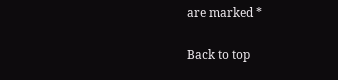are marked *

Back to top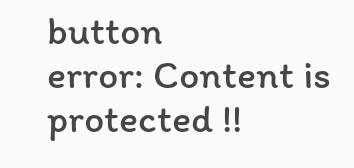button
error: Content is protected !!